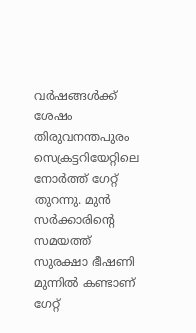വർഷങ്ങൾക്ക് ശേഷം തിരുവനന്തപുരം സെക്രട്ടറിയേറ്റിലെ നോർത്ത് ഗേറ്റ് തുറന്നു. മുൻ സർക്കാരിന്റെ സമയത്ത് സുരക്ഷാ ഭീഷണി മുന്നിൽ കണ്ടാണ് ഗേറ്റ്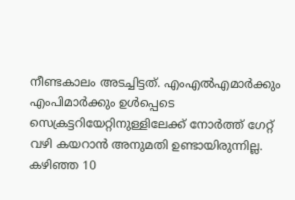നീണ്ടകാലം അടച്ചിട്ടത്. എംഎൽഎമാർക്കും എംപിമാർക്കും ഉൾപ്പെടെ സെക്രട്ടറിയേറ്റിനുള്ളിലേക്ക് നോർത്ത് ഗേറ്റ് വഴി കയറാൻ അനുമതി ഉണ്ടായിരുന്നില്ല. കഴിഞ്ഞ 10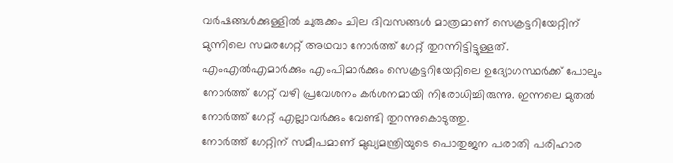വർഷങ്ങൾക്കുള്ളിൽ ചുരുക്കം ചില ദിവസങ്ങൾ മാത്രമാണ് സെക്രട്ടറിയേറ്റിന് മുന്നിലെ സമരഗേറ്റ് അഥവാ നോർത്ത് ഗേറ്റ് തുറന്നിട്ടിട്ടുള്ളത്. എംഎൽഎമാർക്കും എംപിമാർക്കും സെക്രട്ടറിയേറ്റിലെ ഉദ്യോഗസ്ഥർക്ക് പോലും നോർത്ത് ഗേറ്റ് വഴി പ്രവേശനം കർശനമായി നിരോധിച്ചിരുന്നു. ഇന്നലെ മുതൽ നോർത്ത് ഗേറ്റ് എല്ലാവർക്കും വേണ്ടി തുറന്നുകൊടുത്തു.
നോർത്ത് ഗേറ്റിന് സമീപമാണ് മുഖ്യമന്ത്രിയുടെ പൊതുജന പരാതി പരിഹാര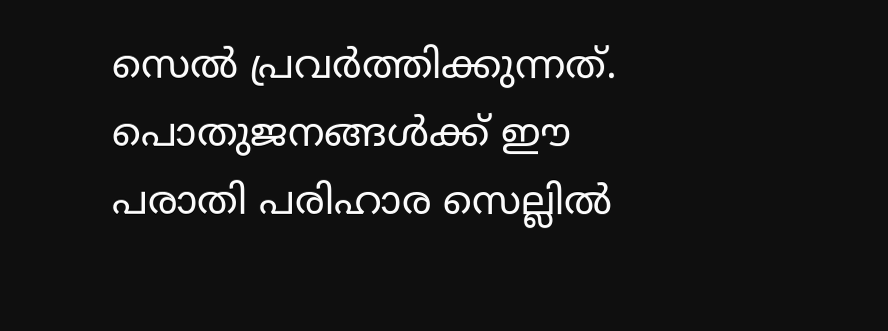സെൽ പ്രവർത്തിക്കുന്നത്. പൊതുജനങ്ങൾക്ക് ഈ പരാതി പരിഹാര സെല്ലിൽ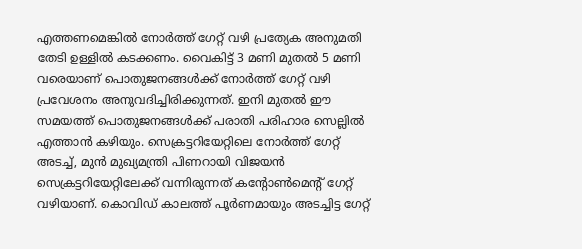എത്തണമെങ്കിൽ നോർത്ത് ഗേറ്റ് വഴി പ്രത്യേക അനുമതി തേടി ഉള്ളിൽ കടക്കണം. വൈകിട്ട് 3 മണി മുതൽ 5 മണി വരെയാണ് പൊതുജനങ്ങൾക്ക് നോർത്ത് ഗേറ്റ് വഴി പ്രവേശനം അനുവദിച്ചിരിക്കുന്നത്. ഇനി മുതൽ ഈ സമയത്ത് പൊതുജനങ്ങൾക്ക് പരാതി പരിഹാര സെല്ലിൽ എത്താൻ കഴിയും. സെക്രട്ടറിയേറ്റിലെ നോർത്ത് ഗേറ്റ് അടച്ച്, മുൻ മുഖ്യമന്ത്രി പിണറായി വിജയൻ സെക്രട്ടറിയേറ്റിലേക്ക് വന്നിരുന്നത് കന്റോൺമെന്റ് ഗേറ്റ് വഴിയാണ്. കൊവിഡ് കാലത്ത് പൂർണമായും അടച്ചിട്ട ഗേറ്റ്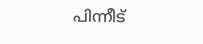പിന്നീട്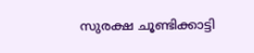സുരക്ഷ ചൂണ്ടിക്കാട്ടി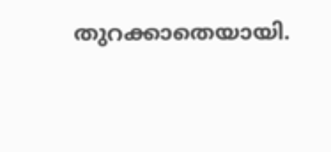തുറക്കാതെയായി.